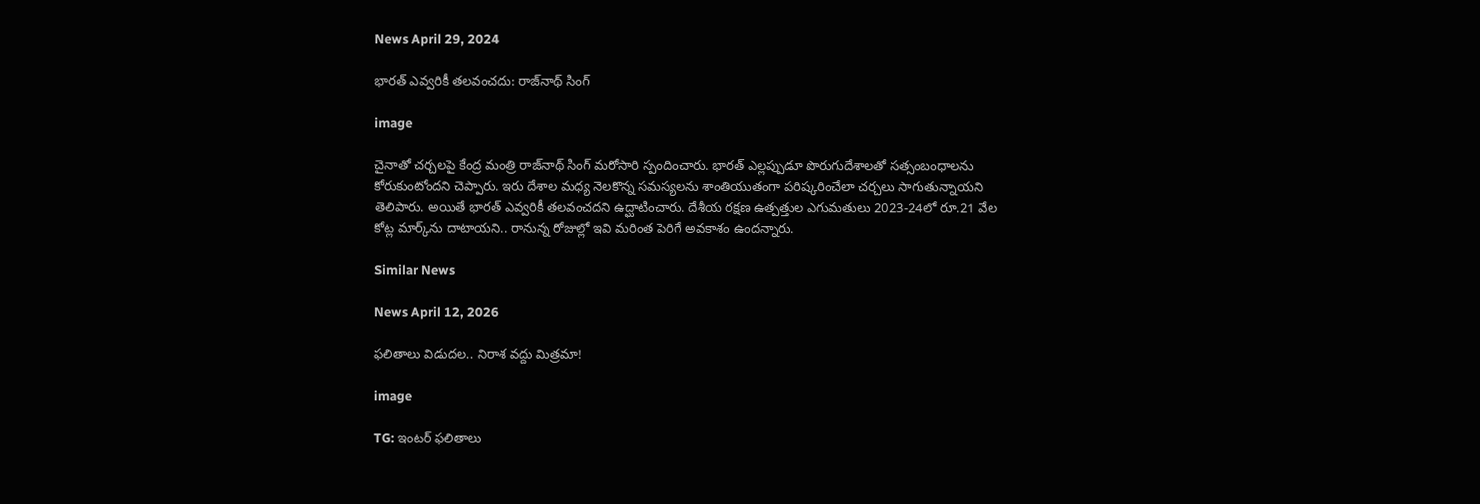News April 29, 2024

భారత్ ఎవ్వరికీ తలవంచదు: రాజ్‌నాథ్ సింగ్

image

చైనాతో చర్చలపై కేంద్ర మంత్రి రాజ్‌నాథ్ సింగ్ మరోసారి స్పందించారు. భారత్ ఎల్లప్పుడూ పొరుగుదేశాలతో సత్సంబంధాలను కోరుకుంటోందని చెప్పారు. ఇరు దేశాల మధ్య నెలకొన్న సమస్యలను శాంతియుతంగా పరిష్కరించేలా చర్చలు సాగుతున్నాయని తెలిపారు. అయితే భారత్ ఎవ్వరికీ తలవంచదని ఉద్ఘాటించారు. దేశీయ రక్షణ ఉత్పత్తుల ఎగుమతులు 2023-24లో రూ.21 వేల కోట్ల మార్క్‌ను దాటాయని.. రానున్న రోజుల్లో ఇవి మరింత పెరిగే అవకాశం ఉందన్నారు.

Similar News

News April 12, 2026

ఫలితాలు విడుదల.. నిరాశ వద్దు మిత్రమా!

image

TG: ఇంటర్ ఫలితాలు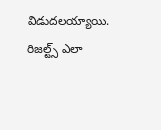విడుదలయ్యాయి. రిజల్ట్స్ ఎలా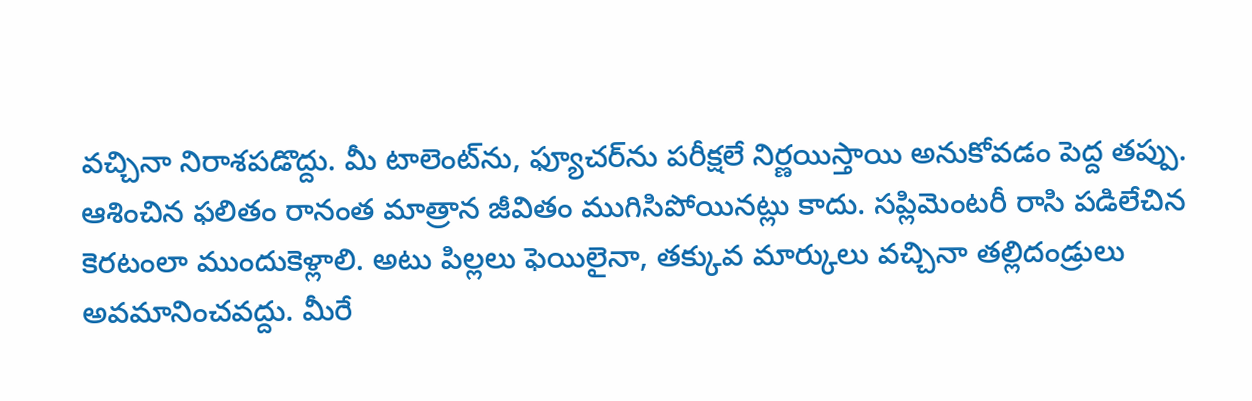వచ్చినా నిరాశపడొద్దు. మీ టాలెంట్‌ను, ఫ్యూచర్‌ను పరీక్షలే నిర్ణయిస్తాయి అనుకోవడం పెద్ద తప్పు. ఆశించిన ఫలితం రానంత మాత్రాన జీవితం ముగిసిపోయినట్లు కాదు. సప్లిమెంటరీ రాసి పడిలేచిన కెరటంలా ముందుకెళ్లాలి. అటు పిల్లలు ఫెయిలైనా, తక్కువ మార్కులు వచ్చినా తల్లిదండ్రులు అవమానించవద్దు. మీరే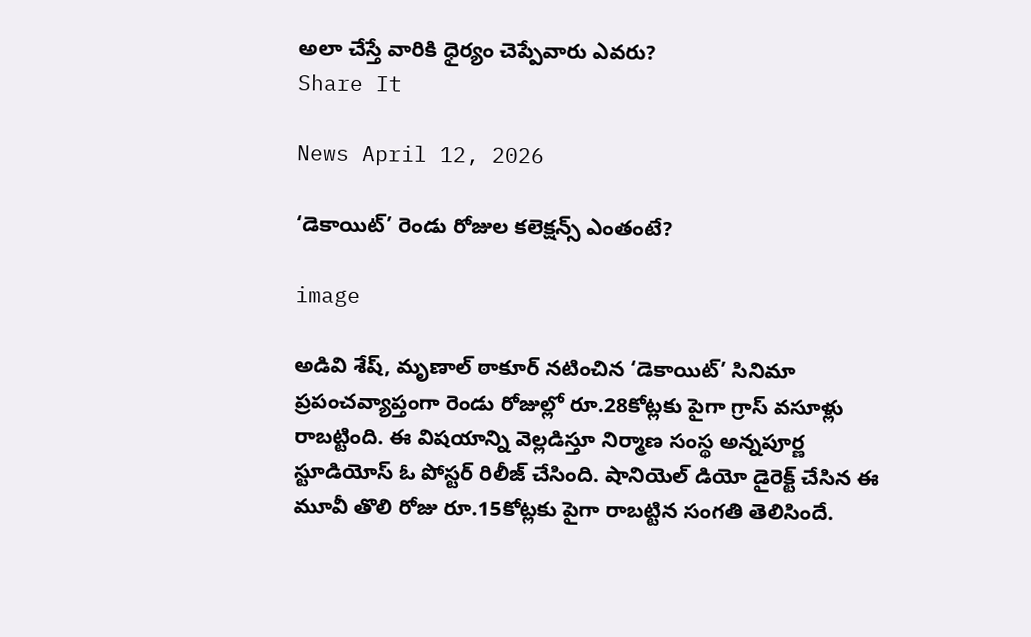అలా చేస్తే వారికి ధైర్యం చెప్పేవారు ఎవరు?
Share It

News April 12, 2026

‘డెకాయిట్’ రెండు రోజుల కలెక్షన్స్ ఎంతంటే?

image

అడివి శేష్, మృణాల్ ఠాకూర్ నటించిన ‘డెకాయిట్’ సినిమా ప్రపంచవ్యాప్తంగా రెండు రోజుల్లో రూ.28కోట్లకు పైగా గ్రాస్ వసూళ్లు రాబట్టింది. ఈ విషయాన్ని వెల్లడిస్తూ నిర్మాణ సంస్థ అన్నపూర్ణ స్టూడియోస్ ఓ పోస్టర్ రిలీజ్ చేసింది. షానియెల్ డియో డైరెక్ట్ చేసిన ఈ మూవీ తొలి రోజు రూ.15కోట్లకు పైగా రాబట్టిన సంగతి తెలిసిందే.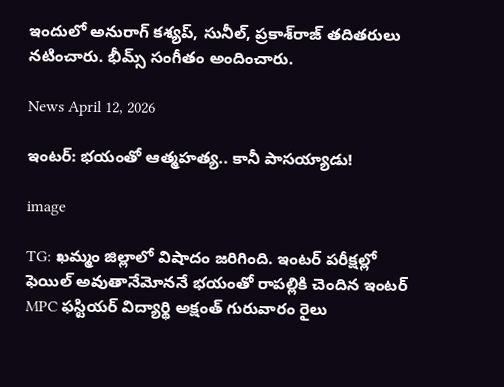ఇందులో అనురాగ్ కశ్యప్, సునీల్, ప్రకాశ్‌రాజ్ తదితరులు నటించారు. భీమ్స్ సంగీతం అందించారు.

News April 12, 2026

ఇంటర్‌: భయంతో ఆత్మహత్య.. కానీ పాసయ్యాడు!

image

TG: ఖమ్మం జిల్లాలో విషాదం జరిగింది. ఇంటర్ పరీక్షల్లో ఫెయిల్ అవుతానేమోననే భయంతో రాపల్లికి చెందిన ఇంటర్ MPC ఫస్టియర్ విద్యార్థి అక్షంత్ గురువారం రైలు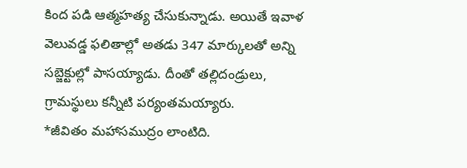కింద పడి ఆత్మహత్య చేసుకున్నాడు. అయితే ఇవాళ వెలువడ్డ ఫలితాల్లో అతడు 347 మార్కులతో అన్ని సబ్జెక్టుల్లో పాసయ్యాడు. దీంతో తల్లిదండ్రులు, గ్రామస్థులు కన్నీటి పర్యంతమయ్యారు.
*జీవితం మహాసముద్రం లాంటిది.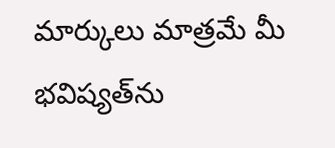మార్కులు మాత్రమే మీ భవిష్యత్‌ను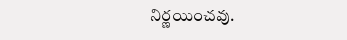నిర్ణయించవు.